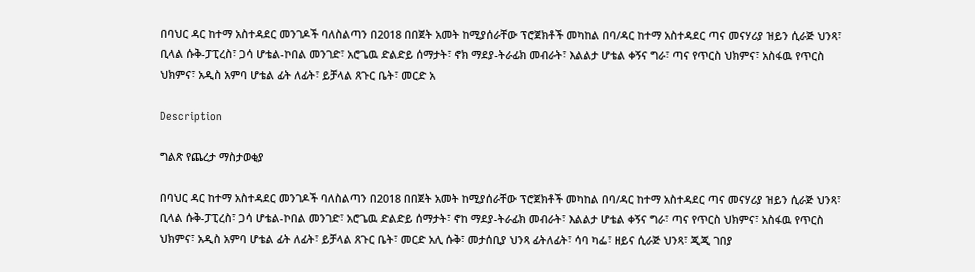በባህር ዳር ከተማ አስተዳደር መንገዶች ባለስልጣን በ2018 በበጀት አመት ከሚያሰራቸው ፕሮጀክቶች መካከል በባ/ዳር ከተማ አስተዳደር ጣና መናሃሪያ ዝይን ሲራጅ ህንጻ፣ ቢላል ሱቅ-ፓፒረስ፣ ጋሳ ሆቴል-ኮበል መንገድ፣ አሮጌዉ ድልድይ ሰማታት፣ ኖክ ማደያ-ትራፊክ መብራት፣ እልልታ ሆቴል ቀኝና ግራ፣ ጣና የጥርስ ህክምና፣ አስፋዉ የጥርስ ህክምና፣ አዲስ አምባ ሆቴል ፊት ለፊት፣ ይቻላል ጸጉር ቤት፣ መርድ አ

Description

ግልጽ የጨረታ ማስታወቂያ

በባህር ዳር ከተማ አስተዳደር መንገዶች ባለስልጣን በ2018 በበጀት አመት ከሚያሰራቸው ፕሮጀክቶች መካከል በባ/ዳር ከተማ አስተዳደር ጣና መናሃሪያ ዝይን ሲራጅ ህንጻ፣ ቢላል ሱቅ-ፓፒረስ፣ ጋሳ ሆቴል-ኮበል መንገድ፣ አሮጌዉ ድልድይ ሰማታት፣ ኖከ ማደያ-ትራፊክ መብራት፣ እልልታ ሆቴል ቀኝና ግራ፣ ጣና የጥርስ ህክምና፣ አስፋዉ የጥርስ ህክምና፣ አዲስ አምባ ሆቴል ፊት ለፊት፣ ይቻላል ጸጉር ቤት፣ መርድ አሊ ሱቅ፣ መታሰቢያ ህንጻ ፊትለፊት፣ ሳባ ካፌ፣ ዘይና ሲራጅ ህንጻ፣ ጂጂ ገበያ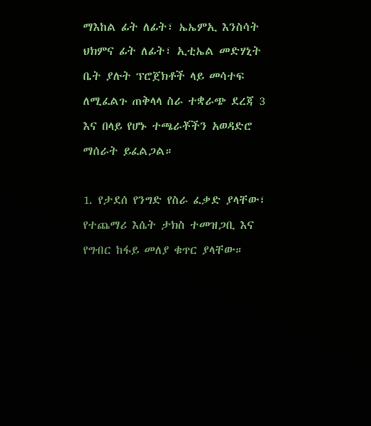ማእከል ፊት ለፊት፣ ኤኤምኢ እንስሳት ህክምና ፊት ለፊት፣ ኢቲኤል መድሃኒት ቤት ያሉት ፕሮጀክቶች ላይ መሳተፍ ለሚፈልጉ ጠቅላላ ስራ ተቋራጭ ደረጃ 3 እና በላይ የሆኑ ተጫራቾችን አወዳድሮ ማሰራት ይፈልጋል።

1. የታደሰ የንግድ የስራ ፈቃድ ያላቸው፣ የተጨማሪ እሴት ታክስ ተመዝጋቢ እና የግብር ከፋይ መለያ ቁጥር ያላቸው።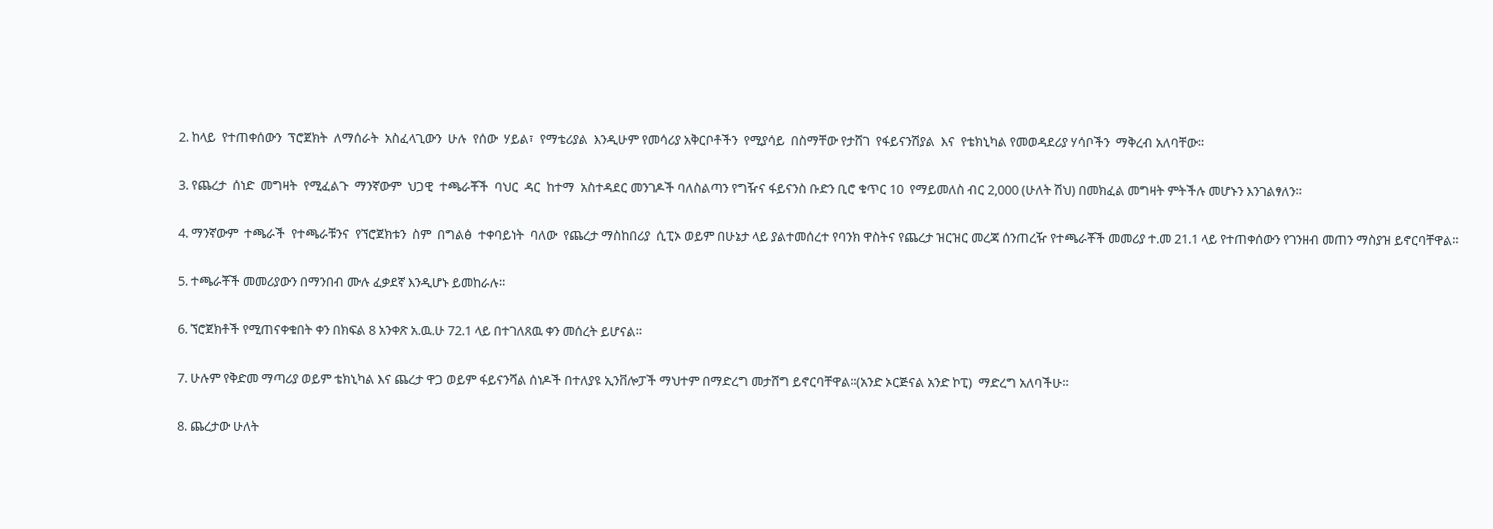2. ከላይ  የተጠቀሰውን  ፕሮጀክት  ለማሰራት  አስፈላጊውን  ሁሉ  የሰው  ሃይል፣  የማቴሪያል  እንዲሁም የመሳሪያ አቅርቦቶችን  የሚያሳይ  በስማቸው የታሸገ  የፋይናንሽያል  እና  የቴክኒካል የመወዳደሪያ ሃሳቦችን  ማቅረብ አለባቸው።

3. የጨረታ  ሰነድ  መግዛት  የሚፈልጉ  ማንኛውም  ህጋዊ  ተጫራቾች  ባህር  ዳር  ከተማ  አስተዳደር መንገዶች ባለስልጣን የግዥና ፋይናንስ ቡድን ቢሮ ቁጥር 10  የማይመለስ ብር 2,000 (ሁለት ሽህ) በመክፈል መግዛት ምትችሉ መሆኑን እንገልፃለን።

4. ማንኛውም  ተጫራች  የተጫራቹንና  የኘሮጀክቱን  ስም  በግልፅ  ተቀባይነት  ባለው  የጨረታ ማስከበሪያ  ሲፒኦ ወይም በሁኔታ ላይ ያልተመሰረተ የባንክ ዋስትና የጨረታ ዝርዝር መረጃ ሰንጠረዥ የተጫራቾች መመሪያ ተ.መ 21.1 ላይ የተጠቀሰውን የገንዘብ መጠን ማስያዝ ይኖርባቸዋል።

5. ተጫራቾች መመሪያውን በማንበብ ሙሉ ፈቃደኛ እንዲሆኑ ይመከራሉ።

6. ኘሮጀክቶች የሚጠናቀቁበት ቀን በክፍል 8 አንቀጽ አ.ዉ.ሁ 72.1 ላይ በተገለጸዉ ቀን መሰረት ይሆናል።

7. ሁሉም የቅድመ ማጣሪያ ወይም ቴክኒካል እና ጨረታ ዋጋ ወይም ፋይናንሻል ሰነዶች በተለያዩ ኢንቨሎፓች ማህተም በማድረግ መታሸግ ይኖርባቸዋል፡፡(አንድ ኦርጅናል አንድ ኮፒ)  ማድረግ አለባችሁ።

8. ጨረታው ሁለት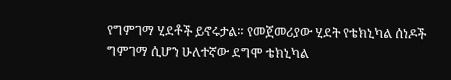የግምገማ ሂደቶች ይኖሩታል። የመጀመሪያው ሂደት የቴክኒካል ሰነዶች ግምገማ ሲሆን ሁለተኛው ደግሞ ቴክኒካል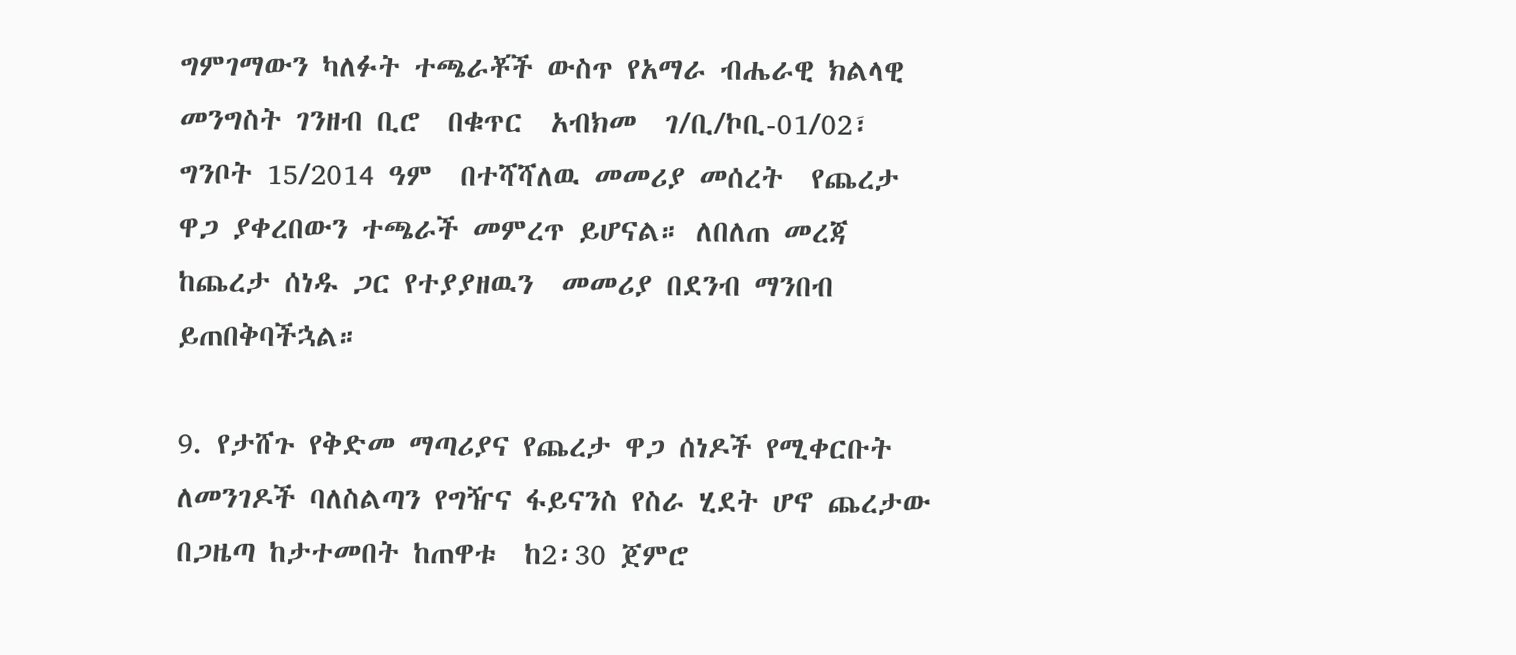ግምገማውን ካለፉት ተጫራቾች ውስጥ የአማራ ብሔራዊ ክልላዊ መንግስት ገንዘብ ቢሮ  በቁጥር  አብክመ  ገ/ቢ/ኮቢ-01/02፣ ግንቦት 15/2014 ዓም  በተሻሻለዉ መመሪያ መሰረት  የጨረታ  ዋጋ ያቀረበውን ተጫራች መምረጥ ይሆናል። ለበለጠ መረጃ ከጨረታ ሰነዱ ጋር የተያያዘዉን  መመሪያ በደንብ ማንበብ ይጠበቅባችኋል።

9. የታሸጉ የቅድመ ማጣሪያና የጨረታ ዋጋ ሰነዶች የሚቀርቡት ለመንገዶች ባለስልጣን የግዥና ፋይናንስ የስራ ሂደት ሆኖ ጨረታው በጋዜጣ ከታተመበት ከጠዋቱ  ከ2፡30 ጀምሮ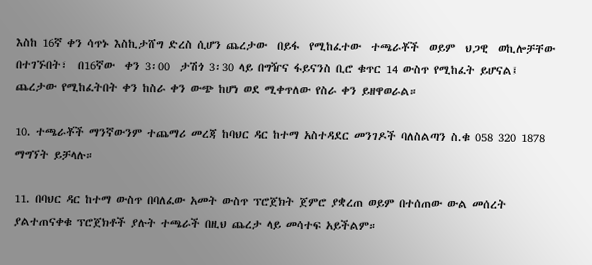እስከ 16ኛ ቀን ሳጥኑ እስኪታሸግ ድረስ ሲሆን ጨረታው  በይፋ  የሚከፈተው  ተጫራቾች  ወይም  ህጋዊ  ወኪሎቻቸው በተገኙበት፣  በ16ኛው  ቀን 3፡00  ታሽጎ 3፡30 ላይ በግዥና ፋይናንስ ቢሮ ቁጥር 14 ውስጥ የሚከፈት ይሆናል፤ ጨረታው የሚከፈትበት ቀን ከስራ ቀን ውጭ ከሆነ ወደ ሚቀጥለው የስራ ቀን ይዘዋወራል።

10. ተጫራቾች ማንኛውንም ተጨማሪ መረጃ ከባህር ዳር ከተማ አስተዳደር መንገዶች ባለስልጣን ስ.ቁ 058 320 1878 ማግኘት ይቻላሉ።

11. በባህር ዳር ከተማ ውስጥ በባለፈው አመት ውስጥ ፕሮጀክት ጀምሮ ያቋረጠ ወይም በተሰጠው ውል መሰረት ያልተጠናቀቁ ፕሮጀክቶች ያሉት ተጫራች በዚህ ጨረታ ላይ መሳተፍ አይችልም።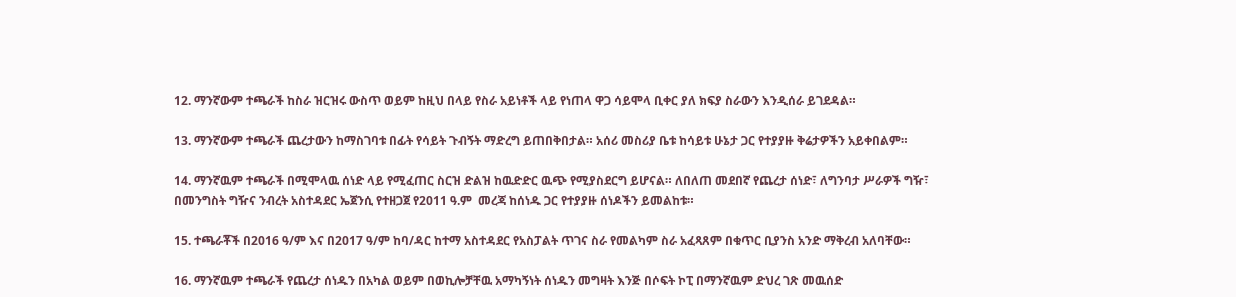12. ማንኛውም ተጫራች ከስራ ዝርዝሩ ውስጥ ወይም ከዚህ በላይ የስራ አይነቶች ላይ የነጠላ ዋጋ ሳይሞላ ቢቀር ያለ ክፍያ ስራውን እንዲሰራ ይገደዳል።

13. ማንኛውም ተጫራች ጨረታውን ከማስገባቱ በፊት የሳይት ጉብኝት ማድረግ ይጠበቅበታል። አሰሪ መስሪያ ቤቱ ከሳይቱ ሁኔታ ጋር የተያያዙ ቅሬታዎችን አይቀበልም።

14. ማንኛዉም ተጫራች በሚሞላዉ ሰነድ ላይ የሚፈጠር ስርዝ ድልዝ ከዉድድር ዉጭ የሚያስደርግ ይሆናል። ለበለጠ መደበኛ የጨረታ ሰነድ፣ ለግንባታ ሥራዎች ግዥ፣ በመንግስት ግዥና ንብረት አስተዳደር ኤጀንሲ የተዘጋጀ የ2011 ዓ.ም  መረጃ ከሰነዱ ጋር የተያያዙ ሰነዶችን ይመልከቱ።

15. ተጫራቾች በ2016 ዓ/ም እና በ2017 ዓ/ም ከባ/ዳር ከተማ አስተዳደር የአስፓልት ጥገና ስራ የመልካም ስራ አፈጻጸም በቁጥር ቢያንስ አንድ ማቅረብ አለባቸው።

16. ማንኛዉም ተጫራች የጨረታ ሰነዱን በአካል ወይም በወኪሎቻቸዉ አማካኝነት ሰነዱን መግዛት እንጅ በሶፍት ኮፒ በማንኛዉም ድህረ ገጽ መዉሰድ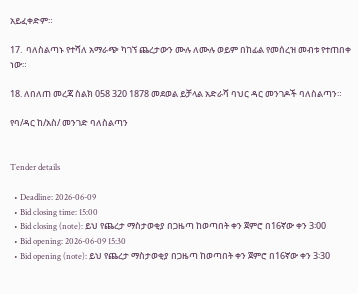አይፈቀድም።

17.  ባለስልጣኑ የተሻለ አማራጭ ካገኘ ጨረታውን ሙሉ ለሙሉ ወይም በከፊል የመሰረዝ መብቱ የተጠበቀ ነው።

18. ለበለጠ መረጃ ስልክ 058 320 1878 መደወል ይቻላል አድራሻ ባህር ዳር መንገዶች ባለስልጣን።

የባ/ዳር ከ/አስ/ መንገድ ባለስልጣን


Tender details

  • Deadline: 2026-06-09
  • Bid closing time: 15:00
  • Bid closing (note): ይህ የጨረታ ማስታወቂያ በጋዜጣ ከወጣበት ቀን ጀምሮ በ16ኛው ቀን 3፡00
  • Bid opening: 2026-06-09 15:30
  • Bid opening (note): ይህ የጨረታ ማስታወቂያ በጋዜጣ ከወጣበት ቀን ጀምሮ በ16ኛው ቀን 3፡30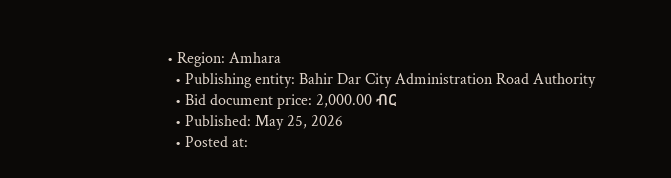• Region: Amhara
  • Publishing entity: Bahir Dar City Administration Road Authority
  • Bid document price: 2,000.00 ብር
  • Published: May 25, 2026
  • Posted at: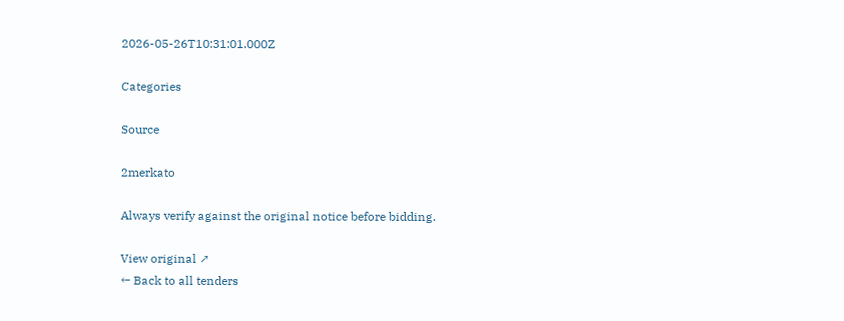2026-05-26T10:31:01.000Z

Categories

Source

2merkato

Always verify against the original notice before bidding.

View original ↗
← Back to all tenders